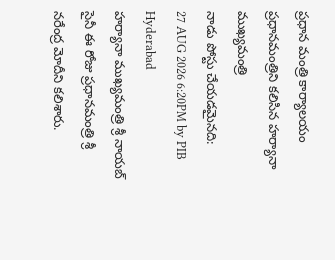ప్రధాన మంత్రి కార్యాలయం
ప్రధానమంత్రిని కలిసిన హర్యానా ముఖ్యమంత్రి
నాడు పోస్టు చేయడమైనది:
27 AUG 2026 6:20PM by PIB Hyderabad
హర్యానా ముఖ్యమంత్రి శ్రీ నాయబ్ సైనీ ఈ రోజు ప్రధానమంత్రి శ్రీ నరేంద్ర మోదీని కలిశారు.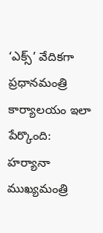‘ఎక్స్’ వేదికగా ప్రధానమంత్రి కార్యాలయం ఇలా పేర్కొంది:
హర్యానా ముఖ్యమంత్రి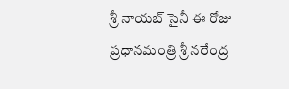శ్రీ నాయబ్ సైనీ ఈ రోజు ప్రధానమంత్రి శ్రీ నరేంద్ర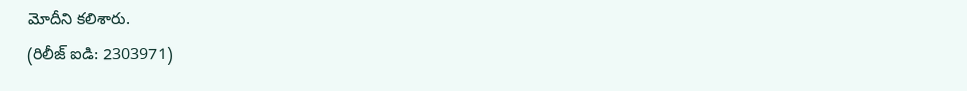మోదీని కలిశారు.
(రిలీజ్ ఐడి: 2303971)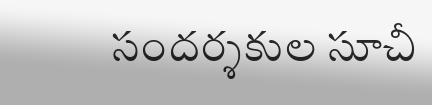సందర్శకుల సూచీ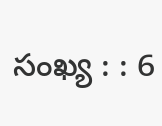సంఖ్య : : 6